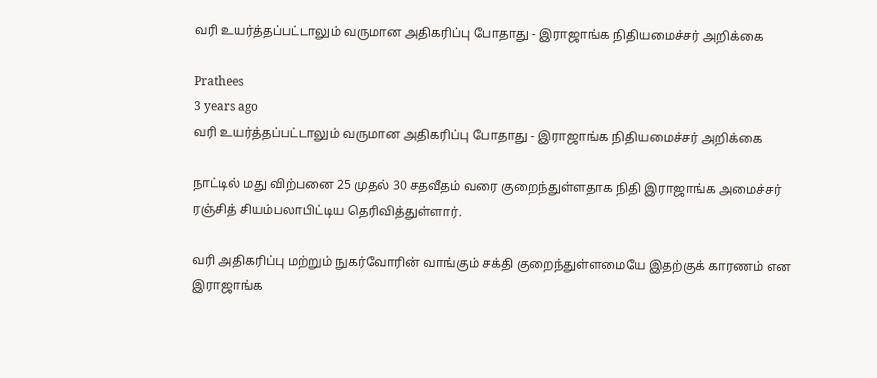வரி உயர்த்தப்பட்டாலும் வருமான அதிகரிப்பு போதாது - இராஜாங்க நிதியமைச்சர் அறிக்கை

Prathees
3 years ago
வரி உயர்த்தப்பட்டாலும் வருமான அதிகரிப்பு போதாது - இராஜாங்க நிதியமைச்சர் அறிக்கை

நாட்டில் மது விற்பனை 25 முதல் 30 சதவீதம் வரை குறைந்துள்ளதாக நிதி இராஜாங்க அமைச்சர் ரஞ்சித் சியம்பலாபிட்டிய தெரிவித்துள்ளார்.

வரி அதிகரிப்பு மற்றும் நுகர்வோரின் வாங்கும் சக்தி குறைந்துள்ளமையே இதற்குக் காரணம் என இராஜாங்க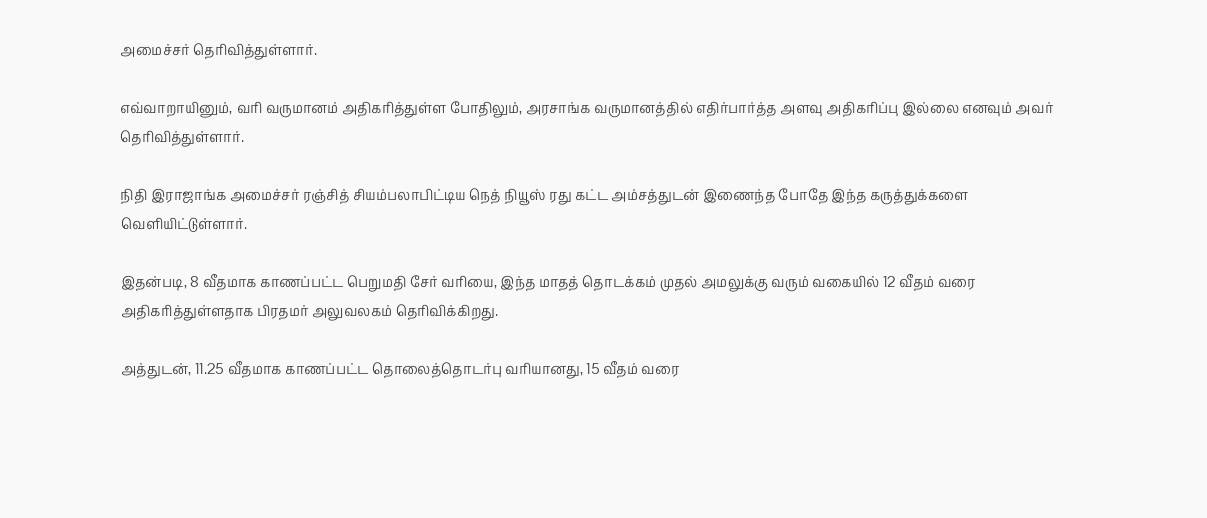அமைச்சர் தெரிவித்துள்ளார்.

எவ்வாறாயினும், வரி வருமானம் அதிகரித்துள்ள போதிலும், அரசாங்க வருமானத்தில் எதிர்பார்த்த அளவு அதிகரிப்பு இல்லை எனவும் அவர் தெரிவித்துள்ளார்.

நிதி இராஜாங்க அமைச்சர் ரஞ்சித் சியம்பலாபிட்டிய நெத் நியூஸ் ரது கட்ட அம்சத்துடன் இணைந்த போதே இந்த கருத்துக்களை வெளியிட்டுள்ளார்.

இதன்படி, 8 வீதமாக காணப்பட்ட பெறுமதி சேர் வரியை, இந்த மாதத் தொடக்கம் முதல் அமலுக்கு வரும் வகையில் 12 வீதம் வரை அதிகரித்துள்ளதாக பிரதமர் அலுவலகம் தெரிவிக்கிறது.

அத்துடன், 11.25 வீதமாக காணப்பட்ட தொலைத்தொடர்பு வரியானது, 15 வீதம் வரை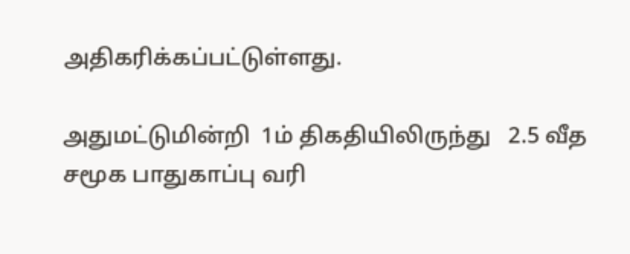அதிகரிக்கப்பட்டுள்ளது.

அதுமட்டுமின்றி  1ம் திகதியிலிருந்து   2.5 வீத சமூக பாதுகாப்பு வரி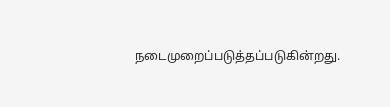நடைமுறைப்படுத்தப்படுகின்றது.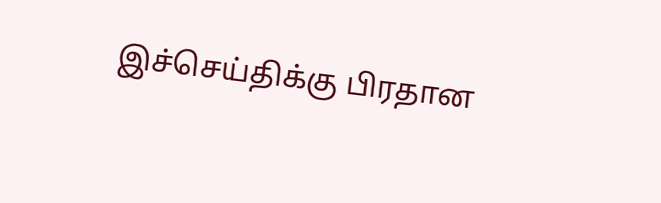இச்செய்திக்கு பிரதான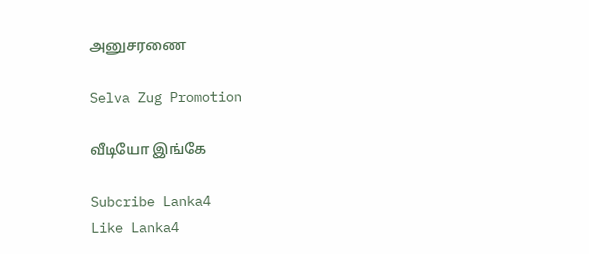அனுசரணை

Selva Zug Promotion

வீடியோ இங்கே

Subcribe Lanka4
Like Lanka4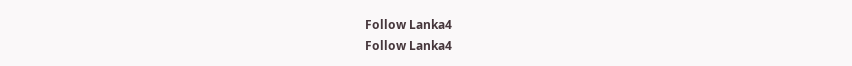Follow Lanka4
Follow Lanka4